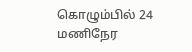கொழும்பில் 24 மணிநேர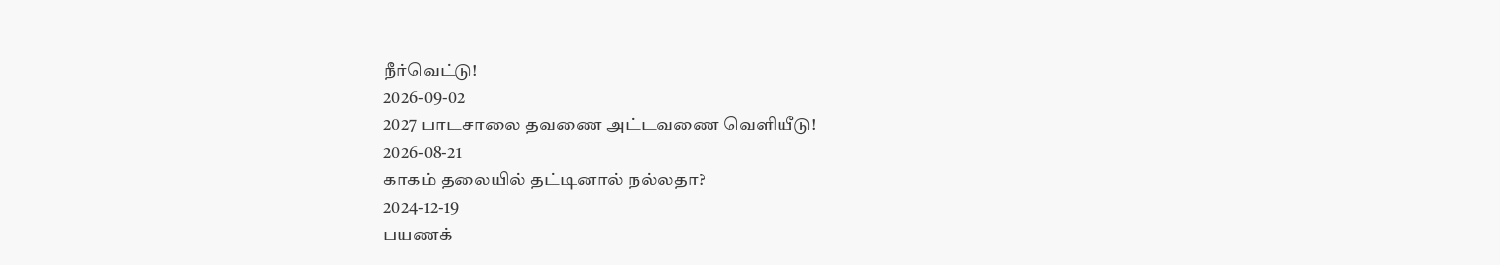நீர்வெட்டு!
2026-09-02
2027 பாடசாலை தவணை அட்டவணை வெளியீடு!
2026-08-21
காகம் தலையில் தட்டினால் நல்லதா?
2024-12-19
பயணக்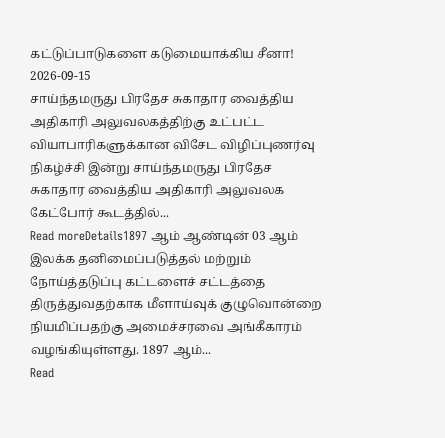கட்டுப்பாடுகளை கடுமையாக்கிய சீனா!
2026-09-15
சாய்ந்தமருது பிரதேச சுகாதார வைத்திய அதிகாரி அலுவலகத்திற்கு உட்பட்ட வியாபாரிகளுக்கான விசேட விழிப்புணர்வு நிகழ்ச்சி இன்று சாய்ந்தமருது பிரதேச சுகாதார வைத்திய அதிகாரி அலுவலக கேட்போர் கூடத்தில்...
Read moreDetails1897 ஆம் ஆண்டின் 03 ஆம் இலக்க தனிமைப்படுத்தல் மற்றும் நோய்த்தடுப்பு கட்டளைச் சட்டத்தை திருத்துவதற்காக மீளாய்வுக் குழுவொன்றை நியமிப்பதற்கு அமைச்சரவை அங்கீகாரம் வழங்கியுள்ளது. 1897 ஆம்...
Read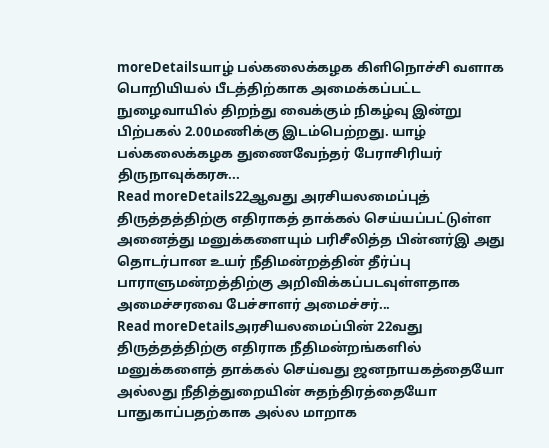moreDetailsயாழ் பல்கலைக்கழக கிளிநொச்சி வளாக பொறியியல் பீடத்திற்காக அமைக்கப்பட்ட நுழைவாயில் திறந்து வைக்கும் நிகழ்வு இன்று பிற்பகல் 2.00மணிக்கு இடம்பெற்றது. யாழ் பல்கலைக்கழக துணைவேந்தர் பேராசிரியர் திருநாவுக்கரசு...
Read moreDetails22ஆவது அரசியலமைப்புத் திருத்தத்திற்கு எதிராகத் தாக்கல் செய்யப்பட்டுள்ள அனைத்து மனுக்களையும் பரிசீலித்த பின்னர்இ அது தொடர்பான உயர் நீதிமன்றத்தின் தீர்ப்பு பாராளுமன்றத்திற்கு அறிவிக்கப்படவுள்ளதாக அமைச்சரவை பேச்சாளர் அமைச்சர்...
Read moreDetailsஅரசியலமைப்பின் 22வது திருத்தத்திற்கு எதிராக நீதிமன்றங்களில் மனுக்களைத் தாக்கல் செய்வது ஜனநாயகத்தையோ அல்லது நீதித்துறையின் சுதந்திரத்தையோ பாதுகாப்பதற்காக அல்ல மாறாக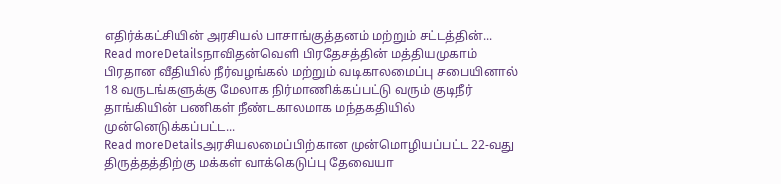எதிர்க்கட்சியின் அரசியல் பாசாங்குத்தனம் மற்றும் சட்டத்தின்...
Read moreDetailsநாவிதன்வெளி பிரதேசத்தின் மத்தியமுகாம் பிரதான வீதியில் நீர்வழங்கல் மற்றும் வடிகாலமைப்பு சபையினால் 18 வருடங்களுக்கு மேலாக நிர்மாணிக்கப்பட்டு வரும் குடிநீர் தாங்கியின் பணிகள் நீண்டகாலமாக மந்தகதியில் முன்னெடுக்கப்பட்ட...
Read moreDetailsஅரசியலமைப்பிற்கான முன்மொழியப்பட்ட 22-வது திருத்தத்திற்கு மக்கள் வாக்கெடுப்பு தேவையா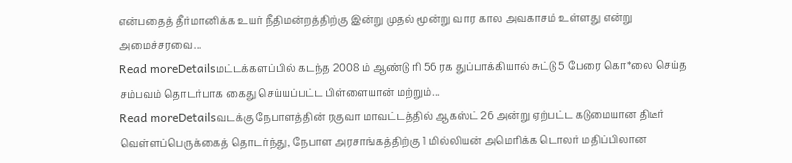என்பதைத் தீர்மானிக்க உயர் நீதிமன்றத்திற்கு இன்று முதல் மூன்று வார கால அவகாசம் உள்ளது என்று அமைச்சரவை...
Read moreDetailsமட்டக்களப்பில் கடந்த 2008 ம் ஆண்டு ரி 56 ரக துப்பாக்கியால் சுட்டு 5 பேரை கொ*லை செய்த சம்பவம் தொடர்பாக கைது செய்யப்பட்ட பிள்ளையான் மற்றும்...
Read moreDetailsவடக்கு நேபாளத்தின் ரகுவா மாவட்டத்தில் ஆகஸ்ட் 26 அன்று ஏற்பட்ட கடுமையான திடீர் வெள்ளப்பெருக்கைத் தொடர்ந்து, நேபாள அரசாங்கத்திற்கு 1 மில்லியன் அமெரிக்க டொலர் மதிப்பிலான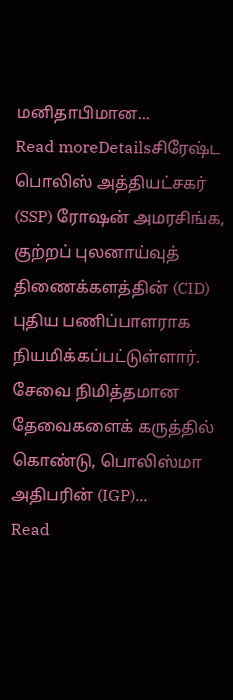மனிதாபிமான...
Read moreDetailsசிரேஷ்ட பொலிஸ் அத்தியட்சகர் (SSP) ரோஷன் அமரசிங்க, குற்றப் புலனாய்வுத் திணைக்களத்தின் (CID) புதிய பணிப்பாளராக நியமிக்கப்பட்டுள்ளார். சேவை நிமித்தமான தேவைகளைக் கருத்தில் கொண்டு, பொலிஸ்மா அதிபரின் (IGP)...
Read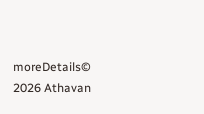moreDetails© 2026 Athavan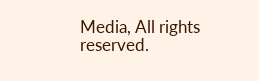Media, All rights reserved.